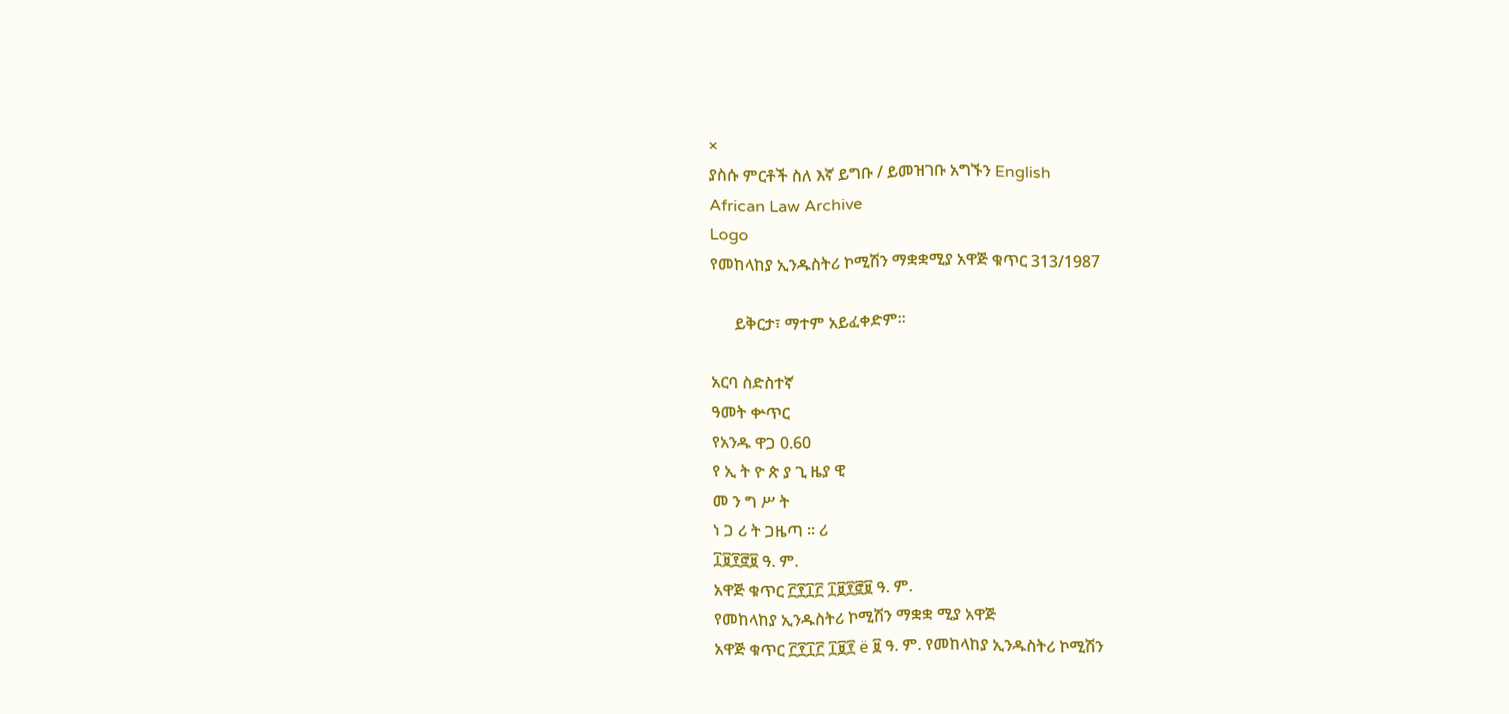×
ያስሱ ምርቶች ስለ እኛ ይግቡ / ይመዝገቡ አግኙን English
African Law Archive
Logo
የመከላከያ ኢንዱስትሪ ኮሚሽን ማቋቋሚያ አዋጅ ቁጥር 313/1987

      ይቅርታ፣ ማተም አይፈቀድም።

አርባ ስድስተኛ
ዓመት ቍጥር
የአንዱ ዋጋ 0.60
የ ኢ ት ዮ ጵ ያ ጊ ዜያ ዊ
መ ን ግ ሥ ት
ነ ጋ ሪ ት ጋዜጣ ። ሪ
፲፱፻፸፱ ዓ. ም.
አዋጅ ቁጥር ፫፻፲፫ ፲፱፻፸፱ ዓ. ም.
የመከላከያ ኢንዱስትሪ ኮሚሽን ማቋቋ ሚያ አዋጅ
አዋጅ ቁጥር ፫፻፲፫ ፲፱፻ ë ፱ ዓ. ም. የመከላከያ ኢንዱስትሪ ኮሚሽን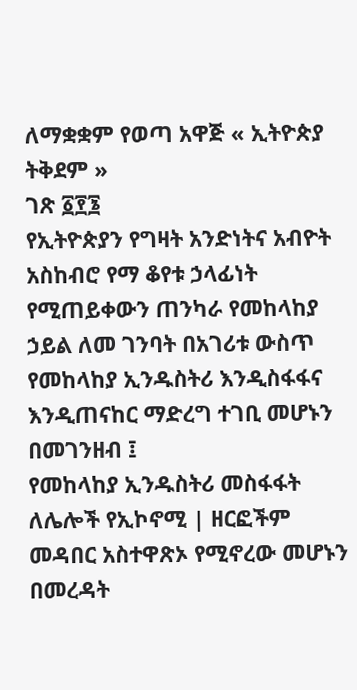ለማቋቋም የወጣ አዋጅ « ኢትዮጵያ ትቅደም »
ገጽ ፩፻፮
የኢትዮጵያን የግዛት አንድነትና አብዮት አስከብሮ የማ ቆየቱ ኃላፊነት የሚጠይቀውን ጠንካራ የመከላከያ ኃይል ለመ ገንባት በአገሪቱ ውስጥ የመከላከያ ኢንዱስትሪ እንዲስፋፋና እንዲጠናከር ማድረግ ተገቢ መሆኑን በመገንዘብ ፤
የመከላከያ ኢንዱስትሪ መስፋፋት ለሌሎች የኢኮኖሚ | ዘርፎችም መዳበር አስተዋጽኦ የሚኖረው መሆኑን በመረዳት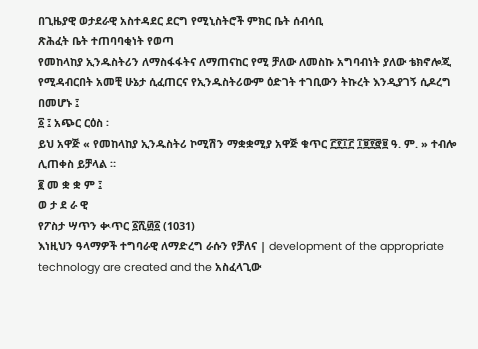በጊዜያዊ ወታደራዊ አስተዳደር ደርግ የሚኒስትሮች ምክር ቤት ሰብሳቢ
ጽሕፈት ቤት ተጠባባቂነት የወጣ
የመከላከያ ኢንዱስትሪን ለማስፋፋትና ለማጠናከር የሚ ቻለው ለመስኩ አግባብነት ያለው ቴክኖሎጂ የሚዳብርበት አመቺ ሁኔታ ሲፈጠርና የኢንዱስትሪውም ዕድገት ተገቢውን ትኩረት እንዲያገኝ ሲዶረግ በመሆኑ ፤
፩ ፤ አጭር ርዕስ ፡
ይህ አዋጅ « የመከላከያ ኢንዱስትሪ ኮሚሽን ማቋቋሚያ አዋጅ ቁጥር ፫፻፲፫ ፲፱፻፸፱ ዓ. ም. » ተብሎ ሊጠቀስ ይቻላል ።
፪ መ ቋ ቋ ም ፤
ወ ታ ደ ራ ዊ
የፖስታ ሣጥን ቊጥር ፩ሺ፴፩ (1031)
እነዚህን ዓላማዎች ተግባራዊ ለማድረግ ራሱን የቻለና | development of the appropriate technology are created and the አስፈላጊው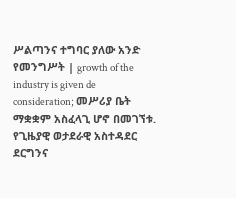ሥልጣንና ተግባር ያለው አንድ የመንግሥት | growth of the industry is given de consideration; መሥሪያ ቤት ማቋቋም አስፈላጊ ሆኖ በመገኘቱ.
የጊዜያዊ ወታደራዊ አስተዳደር ደርግንና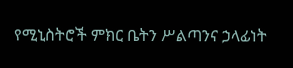የሚኒስትሮች ምክር ቤትን ሥልጣንና ኃላፊነት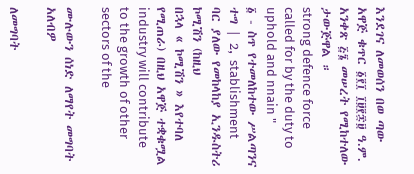እንደገና ለመወሰን በወ ጣው አዋጅ ቁጥር ፩፻፲ ፲፱፻፷፱ ዓ.ም. አንቀጽ ፭፮ መሠረት የሚከተለው ታውጅዋል ።
strong defence force called for by the duty to uphold and nnain "
፩ - ስጥ የተመለከተው ሥልጣንና ተግ | 2, stablishment
ባር ያለው የመከላከያ ኢንዱስትሪ ኮሚሽን (ከዚህ
በኋላ « ኮሚሽን » እየተባለ የሚጠራ) በዚህ አዋጅ ተቋቁሟል
industry will contribute to the growth of other sectors of the

ሙሉውን ሰነድ ለማየት መግባት አለብዎ

ለመግባት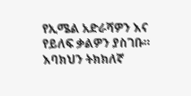የኢሜል አድራሻዎን እና የይለፍ ቃልዎን ያስገቡ።
እባክህን ትክክለኛ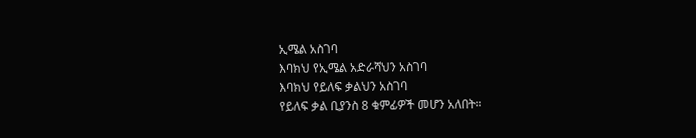ኢሜል አስገባ
እባክህ የኢሜል አድራሻህን አስገባ
እባክህ የይለፍ ቃልህን አስገባ
የይለፍ ቃል ቢያንስ 8 ቁምፊዎች መሆን አለበት።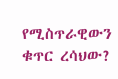የሚስጥራዊውን ቁጥር ረሳህው?